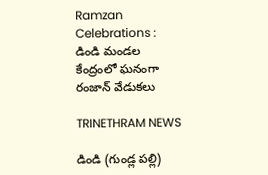Ramzan Celebrations : డిండి మండల కేంద్రంలో ఘనంగా రంజాన్ వేడుకలు

TRINETHRAM NEWS

డిండి (గుండ్ల పల్లి)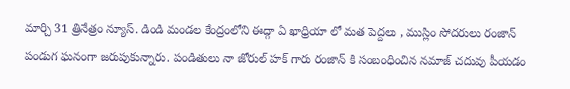మార్చి 31 త్రినేత్రం న్యూస్. డిండి మండల కేంద్రంలోని ఈద్గా ఏ ఖాధ్రియా లో మత పెద్దలు , ముస్లిం సోదరులు రంజాన్ పండుగ ఘనంగా జరుపుకున్నారు. పండితులు నా జోరుల్ హక్ గారు రంజాన్ కి సంబంధించిన నమాజ్ చదువు పీయడం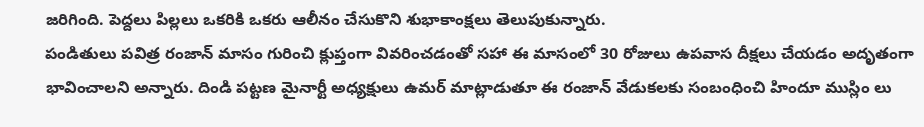జరిగింది. పెద్దలు పిల్లలు ఒకరికి ఒకరు ఆలీనం చేసుకొని శుభాకాంక్షలు తెలుపుకున్నారు.
పండితులు పవిత్ర రంజాన్ మాసం గురించి క్లుప్తంగా వివరించడంతో సహా ఈ మాసంలో 30 రోజులు ఉపవాస దీక్షలు చేయడం అదృతంగా భావించాలని అన్నారు. దిండి పట్టణ మైనార్టీ అధ్యక్షులు ఉమర్ మాట్లాడుతూ ఈ రంజాన్ వేడుకలకు సంబంధించి హిందూ ముస్లిం లు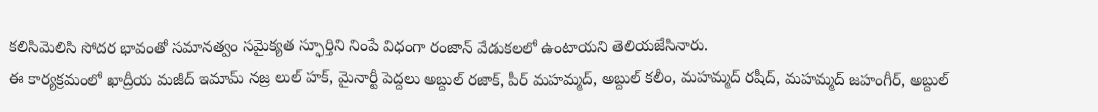కలిసిమెలిసి సోదర భావంతో సమానత్వం సమైక్యత స్ఫూర్తిని నింపే విధంగా రంజాన్ వేడుకలలో ఉంటాయని తెలియజేసినారు.
ఈ కార్యక్రమంలో ఖాద్రీయ మజీద్ ఇమామ్ నజ్ర లుల్ హక్, మైనార్టీ పెద్దలు అబ్దుల్ రజాక్, పీర్ మహమ్మద్, అబ్దుల్ కలీం, మహమ్మద్ రషీద్, మహమ్మద్ జహంగీర్, అబ్దుల్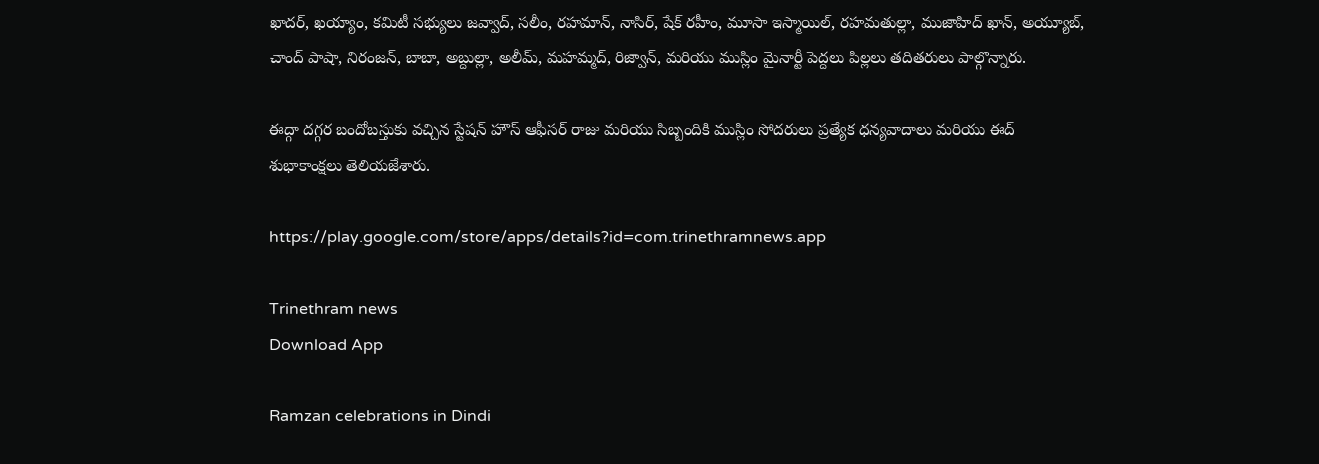ఖాదర్, ఖయ్యాం, కమిటీ సభ్యులు జవ్వాద్, సలీం, రహమాన్, నాసిర్, షేక్ రహీం, మూసా ఇస్మాయిల్, రహమతుల్లా, ముజాహిద్ ఖాన్, అయ్యూబ్, చాంద్ పాషా, నిరంజన్, బాబా, అబ్దుల్లా, అలీమ్, మహమ్మద్, రిజ్వాన్, మరియు ముస్లిం మైనార్టీ పెద్దలు పిల్లలు తదితరులు పాల్గొన్నారు.

ఈద్గా దగ్గర బందోబస్తుకు వచ్చిన స్టేషన్ హౌస్ ఆఫీసర్ రాజు మరియు సిబ్బందికి ముస్లిం సోదరులు ప్రత్యేక ధన్యవాదాలు మరియు ఈద్ శుభాకాంక్షలు తెలియజేశారు.

https://play.google.com/store/apps/details?id=com.trinethramnews.app

Trinethram news
Download App

Ramzan celebrations in Dindi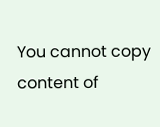You cannot copy content of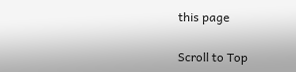this page

Scroll to Top